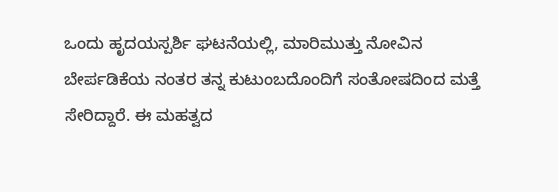ಒಂದು ಹೃದಯಸ್ಪರ್ಶಿ ಘಟನೆಯಲ್ಲಿ, ಮಾರಿಮುತ್ತು ನೋವಿನ ಬೇರ್ಪಡಿಕೆಯ ನಂತರ ತನ್ನ ಕುಟುಂಬದೊಂದಿಗೆ ಸಂತೋಷದಿಂದ ಮತ್ತೆ ಸೇರಿದ್ದಾರೆ. ಈ ಮಹತ್ವದ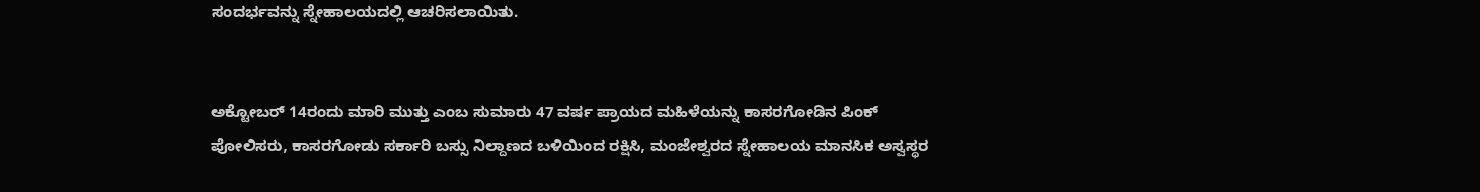ಸಂದರ್ಭವನ್ನು ಸ್ನೇಹಾಲಯದಲ್ಲಿ ಆಚರಿಸಲಾಯಿತು.


ಅಕ್ಟೋಬರ್ 14ರಂದು ಮಾರಿ ಮುತ್ತು ಎಂಬ ಸುಮಾರು 47 ವರ್ಷ ಪ್ರಾಯದ ಮಹಿಳೆಯನ್ನು ಕಾಸರಗೋಡಿನ ಪಿಂಕ್ ಪೋಲಿಸರು, ಕಾಸರಗೋಡು ಸರ್ಕಾರಿ ಬಸ್ಸು ನಿಲ್ದಾಣದ ಬಳಿಯಿಂದ ರಕ್ಷಿಸಿ, ಮಂಜೇಶ್ವರದ ಸ್ನೇಹಾಲಯ ಮಾನಸಿಕ ಅಸ್ವಸ್ಥರ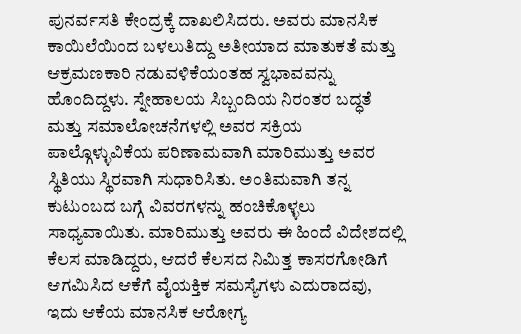ಪುನರ್ವಸತಿ ಕೇಂದ್ರಕ್ಕೆ ದಾಖಲಿಸಿದರು. ಅವರು ಮಾನಸಿಕ ಕಾಯಿಲೆಯಿಂದ ಬಳಲುತಿದ್ದು ಅತೀಯಾದ ಮಾತುಕತೆ ಮತ್ತು ಆಕ್ರಮಣಕಾರಿ ನಡುವಳಿಕೆಯಂತಹ ಸ್ವಭಾವವನ್ನು ಹೊಂದಿದ್ದಳು. ಸ್ನೇಹಾಲಯ ಸಿಬ್ಬಂದಿಯ ನಿರಂತರ ಬದ್ಧತೆ ಮತ್ತು ಸಮಾಲೋಚನೆಗಳಲ್ಲಿ ಅವರ ಸಕ್ರಿಯ ಪಾಲ್ಗೊಳ್ಳುವಿಕೆಯ ಪರಿಣಾಮವಾಗಿ ಮಾರಿಮುತ್ತು ಅವರ ಸ್ಥಿತಿಯು ಸ್ಥಿರವಾಗಿ ಸುಧಾರಿಸಿತು. ಅಂತಿಮವಾಗಿ ತನ್ನ ಕುಟುಂಬದ ಬಗ್ಗೆ ವಿವರಗಳನ್ನು ಹಂಚಿಕೊಳ್ಳಲು ಸಾಧ್ಯವಾಯಿತು. ಮಾರಿಮುತ್ತು ಅವರು ಈ ಹಿಂದೆ ವಿದೇಶದಲ್ಲಿ ಕೆಲಸ ಮಾಡಿದ್ದರು, ಆದರೆ ಕೆಲಸದ ನಿಮಿತ್ತ ಕಾಸರಗೋಡಿಗೆ ಆಗಮಿಸಿದ ಆಕೆಗೆ ವೈಯಕ್ತಿಕ ಸಮಸ್ಯೆಗಳು ಎದುರಾದವು, ಇದು ಆಕೆಯ ಮಾನಸಿಕ ಆರೋಗ್ಯ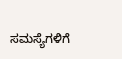ಸಮಸ್ಯೆಗಳಿಗೆ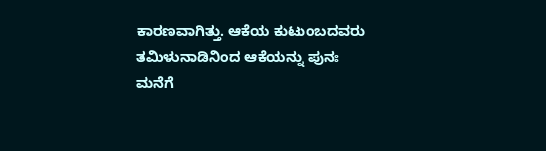ಕಾರಣವಾಗಿತ್ತು. ಆಕೆಯ ಕುಟುಂಬದವರು ತಮಿಳುನಾಡಿನಿಂದ ಆಕೆಯನ್ನು ಪುನಃ ಮನೆಗೆ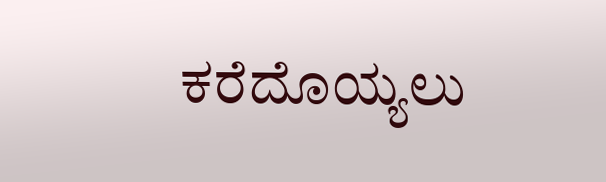ಕರೆದೊಯ್ಯಲು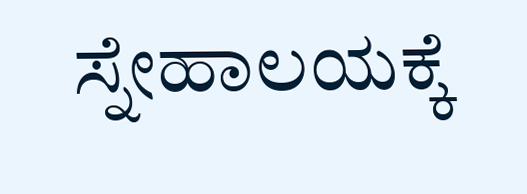ಸ್ನೇಹಾಲಯಕ್ಕೆ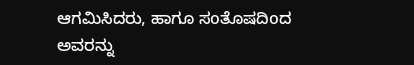ಆಗಮಿಸಿದರು, ಹಾಗೂ ಸoತೊಷದಿoದ ಅವರನ್ನು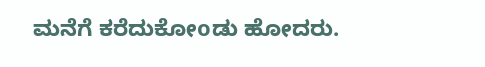ಮನೆಗೆ ಕರೆದುಕೋoಡು ಹೋದರು.